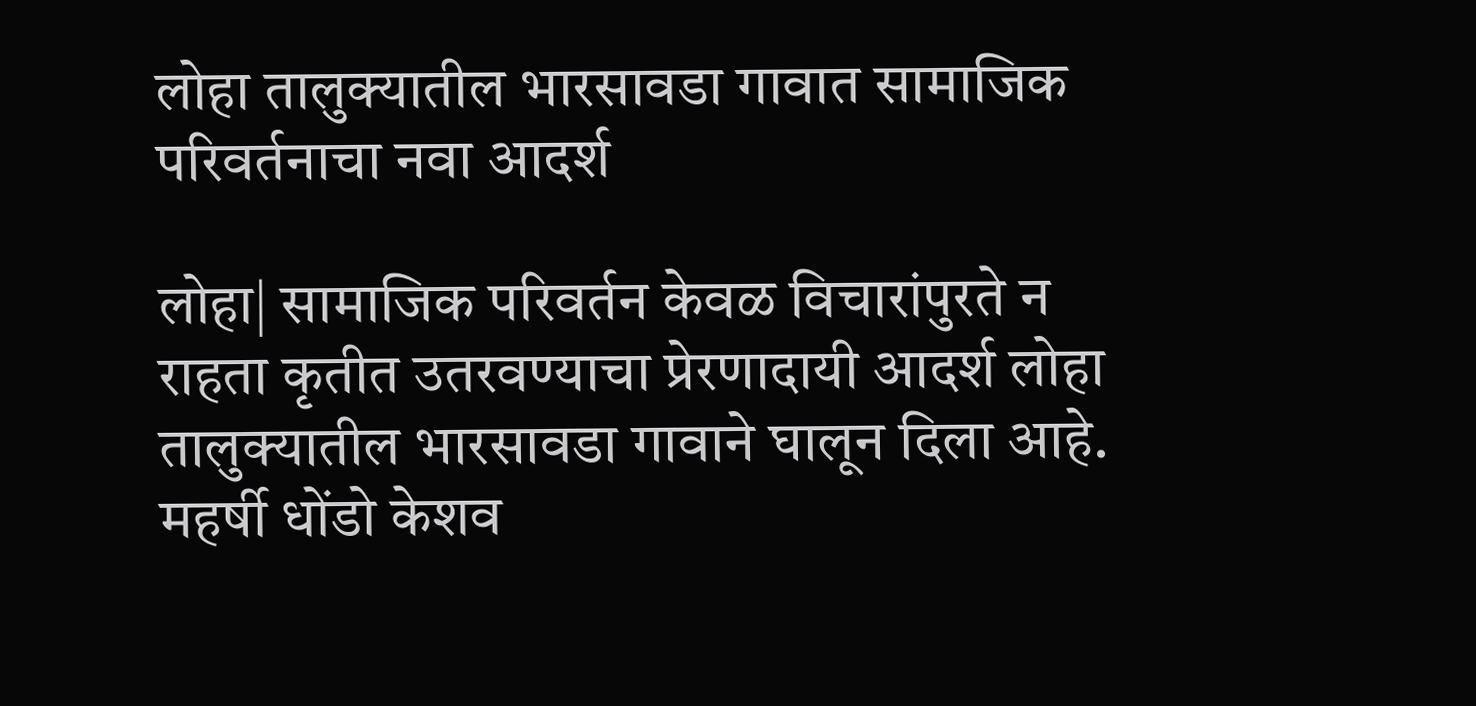लोहा तालुक्यातील भारसावडा गावात सामाजिक परिवर्तनाचा नवा आदर्श

लोहा| सामाजिक परिवर्तन केवळ विचारांपुरते न राहता कृतीत उतरवण्याचा प्रेरणादायी आदर्श लोहा तालुक्यातील भारसावडा गावाने घालून दिला आहे. महर्षी धोंडो केशव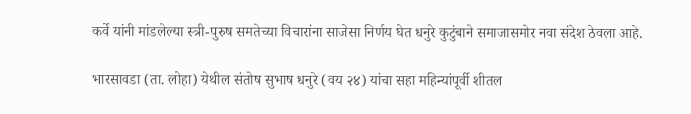कर्वे यांनी मांडलेल्या स्त्री-पुरुष समतेच्या विचारांना साजेसा निर्णय घेत धनुरे कुटुंबाने समाजासमोर नवा संदेश ठेवला आहे.

भारसावडा (ता. लोहा) येथील संतोष सुभाष धनुरे (वय २४) यांचा सहा महिन्यांपूर्वी शीतल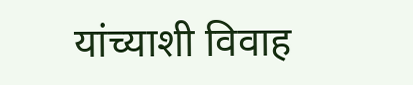यांच्याशी विवाह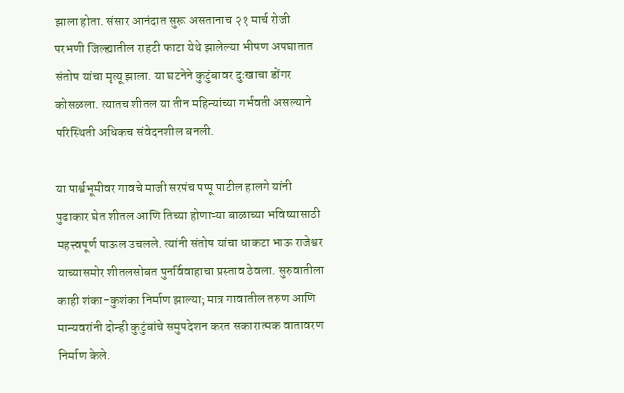झाला होता. संसार आनंदात सुरू असतानाच २१ मार्च रोजी परभणी जिल्ह्यातील राहटी फाटा येथे झालेल्या भीषण अपघातात संतोष यांचा मृत्यू झाला. या घटनेने कुटुंबावर दुःखाचा डोंगर कोसळला. त्यातच शीतल या तीन महिन्यांच्या गर्भवती असल्याने परिस्थिती अधिकच संवेदनशील बनली.

या पार्श्वभूमीवर गावचे माजी सरपंच पप्पू पाटील हालगे यांनी पुढाकार घेत शीतल आणि तिच्या होणाऱ्या बाळाच्या भविष्यासाठी महत्त्वपूर्ण पाऊल उचलले. त्यांनी संतोष यांचा धाकटा भाऊ राजेश्वर याच्यासमोर शीतलसोबत पुनर्विवाहाचा प्रस्ताव ठेवला. सुरुवातीला काही शंका-कुशंका निर्माण झाल्या; मात्र गावातील तरुण आणि मान्यवरांनी दोन्ही कुटुंबांचे समुपदेशन करत सकारात्मक वातावरण निर्माण केले.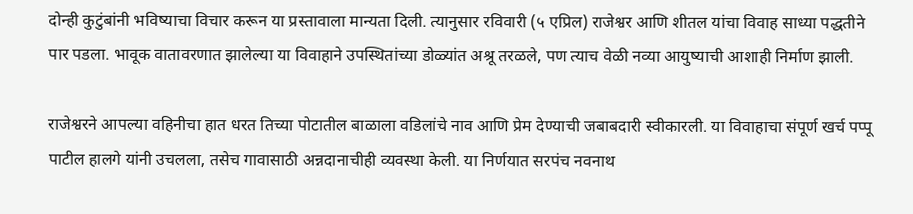दोन्ही कुटुंबांनी भविष्याचा विचार करून या प्रस्तावाला मान्यता दिली. त्यानुसार रविवारी (५ एप्रिल) राजेश्वर आणि शीतल यांचा विवाह साध्या पद्धतीने पार पडला. भावूक वातावरणात झालेल्या या विवाहाने उपस्थितांच्या डोळ्यांत अश्रू तरळले, पण त्याच वेळी नव्या आयुष्याची आशाही निर्माण झाली.

राजेश्वरने आपल्या वहिनीचा हात धरत तिच्या पोटातील बाळाला वडिलांचे नाव आणि प्रेम देण्याची जबाबदारी स्वीकारली. या विवाहाचा संपूर्ण खर्च पप्पू पाटील हालगे यांनी उचलला, तसेच गावासाठी अन्नदानाचीही व्यवस्था केली. या निर्णयात सरपंच नवनाथ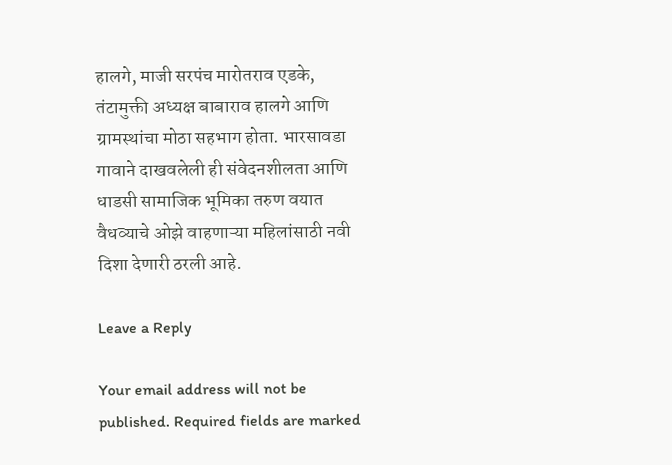हालगे, माजी सरपंच मारोतराव एडके, तंटामुक्ती अध्यक्ष बाबाराव हालगे आणि ग्रामस्थांचा मोठा सहभाग होता. भारसावडा गावाने दाखवलेली ही संवेदनशीलता आणि धाडसी सामाजिक भूमिका तरुण वयात वैधव्याचे ओझे वाहणाऱ्या महिलांसाठी नवी दिशा देणारी ठरली आहे.

Leave a Reply

Your email address will not be published. Required fields are marked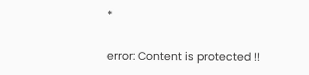*

error: Content is protected !!